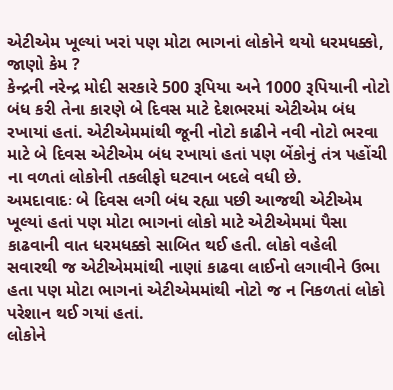એટીએમ ખૂલ્યાં ખરાં પણ મોટા ભાગનાં લોકોને થયો ધરમધક્કો, જાણો કેમ ?
કેન્દ્રની નરેન્દ્ર મોદી સરકારે 500 રૂપિયા અને 1000 રૂપિયાની નોટો બંધ કરી તેના કારણે બે દિવસ માટે દેશભરમાં એટીએમ બંધ રખાયાં હતાં. એટીએમમાંથી જૂની નોટો કાઢીને નવી નોટો ભરવા માટે બે દિવસ એટીએમ બંધ રખાયાં હતાં પણ બેંકોનું તંત્ર પહોંચી ના વળતાં લોકોની તકલીફો ઘટવાન બદલે વધી છે.
અમદાવાદઃ બે દિવસ લગી બંધ રહ્યા પછી આજથી એટીએમ ખૂલ્યાં હતાં પણ મોટા ભાગનાં લોકો માટે એટીએમમાં પૈસા કાઢવાની વાત ધરમધક્કો સાબિત થઈ હતી. લોકો વહેલી સવારથી જ એટીએમમાંથી નાણાં કાઢવા લાઈનો લગાવીને ઉભા હતા પણ મોટા ભાગનાં એટીએમમાંથી નોટો જ ન નિકળતાં લોકો પરેશાન થઈ ગયાં હતાં.
લોકોને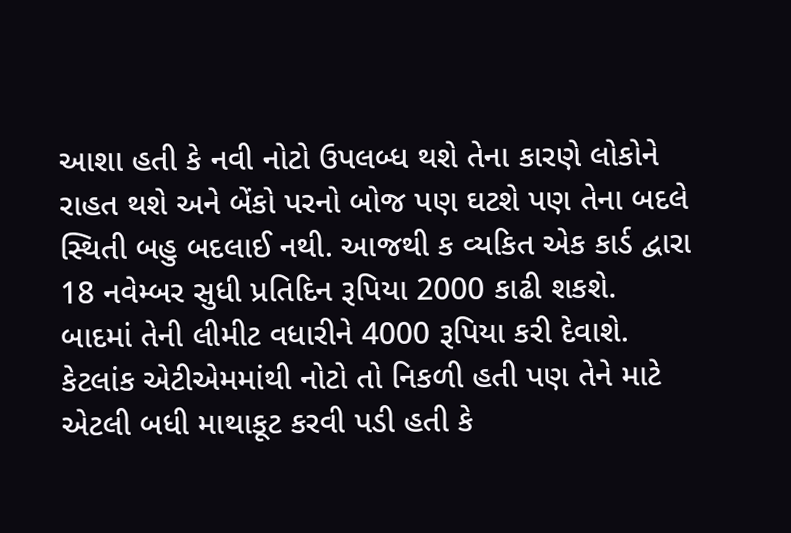આશા હતી કે નવી નોટો ઉપલબ્ધ થશે તેના કારણે લોકોને રાહત થશે અને બેંકો પરનો બોજ પણ ઘટશે પણ તેના બદલે સ્થિતી બહુ બદલાઈ નથી. આજથી ક વ્યકિત એક કાર્ડ દ્વારા 18 નવેમ્બર સુધી પ્રતિદિન રૂપિયા 2000 કાઢી શકશે. બાદમાં તેની લીમીટ વધારીને 4000 રૂપિયા કરી દેવાશે.
કેટલાંક એટીએમમાંથી નોટો તો નિકળી હતી પણ તેને માટે એટલી બધી માથાકૂટ કરવી પડી હતી કે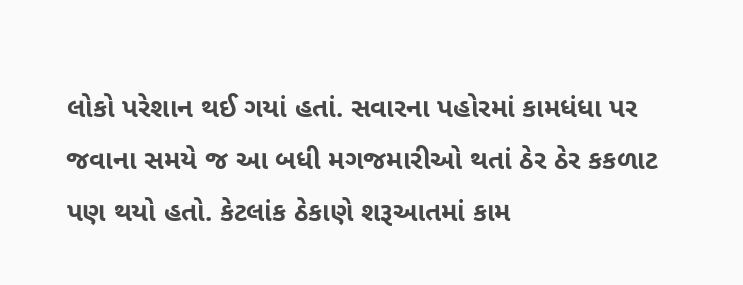લોકો પરેશાન થઈ ગયાં હતાં. સવારના પહોરમાં કામધંધા પર જવાના સમયે જ આ બધી મગજમારીઓ થતાં ઠેર ઠેર કકળાટ પણ થયો હતો. કેટલાંક ઠેકાણે શરૂઆતમાં કામ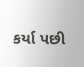કર્યા પછી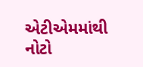એટીએમમાંથી નોટો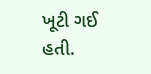ખૂટી ગઈ હતી.